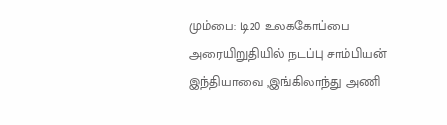மும்பை: டி20 உலககோப்பை அரையிறுதியில் நடப்பு சாம்பியன் இந்தியாவை ,இங்கிலாந்து அணி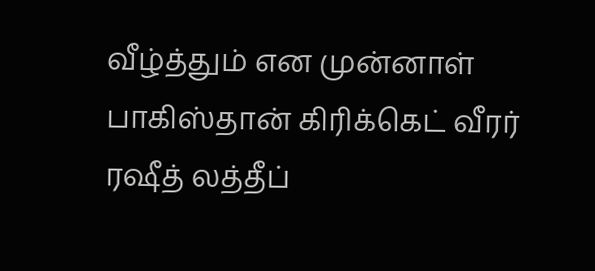வீழ்த்தும் என முன்னாள் பாகிஸ்தான் கிரிக்கெட் வீரர் ரஷீத் லத்தீப்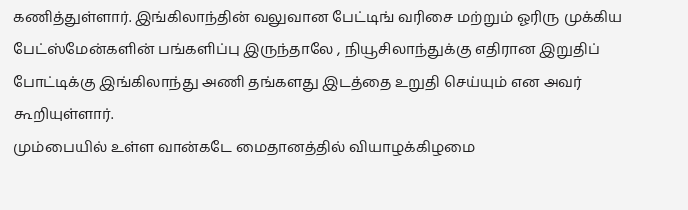கணித்துள்ளார். இங்கிலாந்தின் வலுவான பேட்டிங் வரிசை மற்றும் ஓரிரு முக்கிய பேட்ஸ்மேன்களின் பங்களிப்பு இருந்தாலே , நியூசிலாந்துக்கு எதிரான இறுதிப் போட்டிக்கு இங்கிலாந்து அணி தங்களது இடத்தை உறுதி செய்யும் என அவர் கூறியுள்ளார்.
மும்பையில் உள்ள வான்கடே மைதானத்தில் வியாழக்கிழமை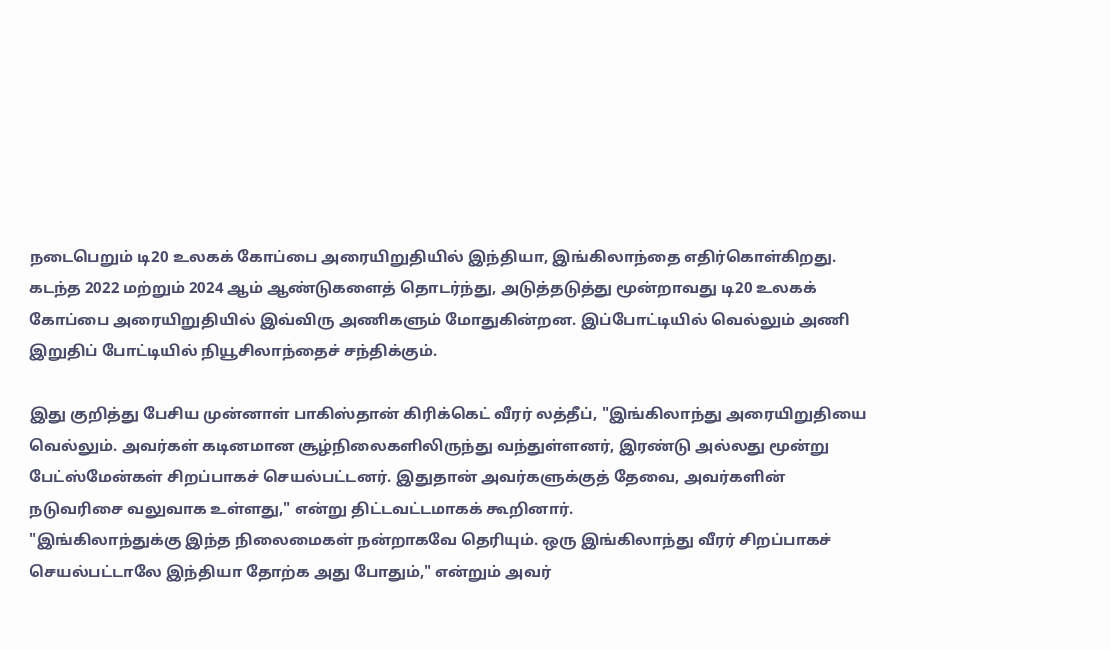நடைபெறும் டி20 உலகக் கோப்பை அரையிறுதியில் இந்தியா, இங்கிலாந்தை எதிர்கொள்கிறது. கடந்த 2022 மற்றும் 2024 ஆம் ஆண்டுகளைத் தொடர்ந்து, அடுத்தடுத்து மூன்றாவது டி20 உலகக் கோப்பை அரையிறுதியில் இவ்விரு அணிகளும் மோதுகின்றன. இப்போட்டியில் வெல்லும் அணி இறுதிப் போட்டியில் நியூசிலாந்தைச் சந்திக்கும்.

இது குறித்து பேசிய முன்னாள் பாகிஸ்தான் கிரிக்கெட் வீரர் லத்தீப், "இங்கிலாந்து அரையிறுதியை வெல்லும். அவர்கள் கடினமான சூழ்நிலைகளிலிருந்து வந்துள்ளனர், இரண்டு அல்லது மூன்று பேட்ஸ்மேன்கள் சிறப்பாகச் செயல்பட்டனர். இதுதான் அவர்களுக்குத் தேவை, அவர்களின் நடுவரிசை வலுவாக உள்ளது," என்று திட்டவட்டமாகக் கூறினார்.
"இங்கிலாந்துக்கு இந்த நிலைமைகள் நன்றாகவே தெரியும். ஒரு இங்கிலாந்து வீரர் சிறப்பாகச் செயல்பட்டாலே இந்தியா தோற்க அது போதும்," என்றும் அவர்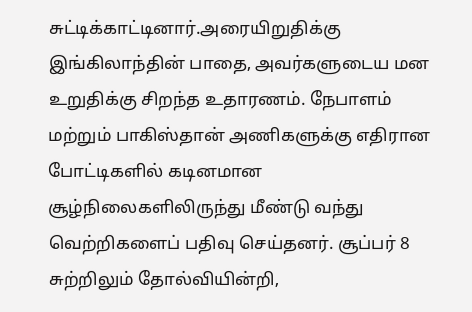சுட்டிக்காட்டினார்.அரையிறுதிக்கு இங்கிலாந்தின் பாதை, அவர்களுடைய மன உறுதிக்கு சிறந்த உதாரணம். நேபாளம் மற்றும் பாகிஸ்தான் அணிகளுக்கு எதிரான போட்டிகளில் கடினமான சூழ்நிலைகளிலிருந்து மீண்டு வந்து வெற்றிகளைப் பதிவு செய்தனர். சூப்பர் 8 சுற்றிலும் தோல்வியின்றி,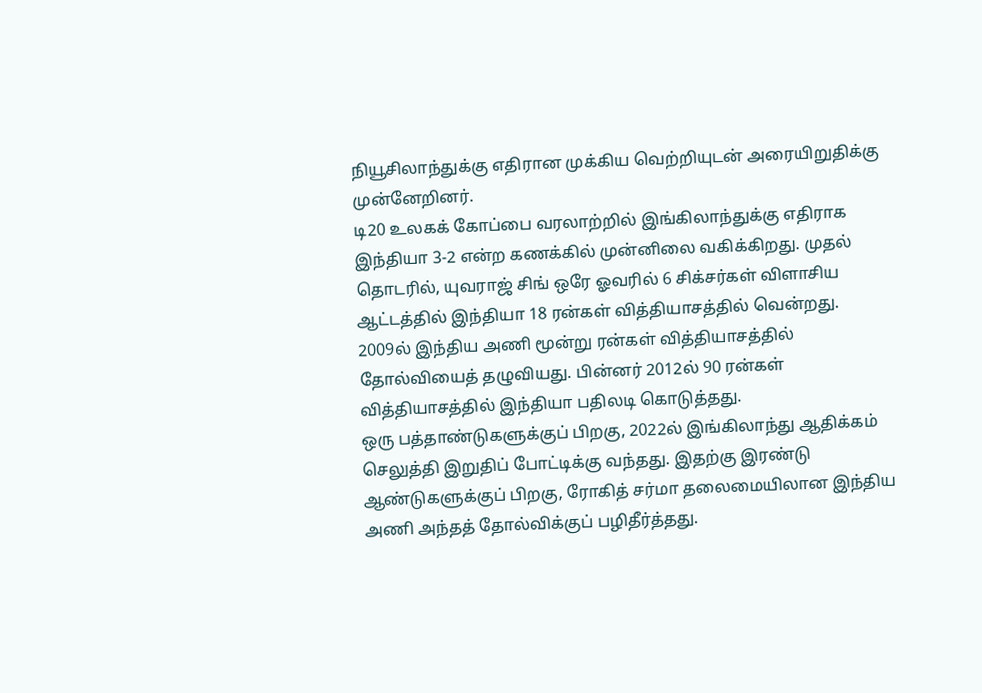நியூசிலாந்துக்கு எதிரான முக்கிய வெற்றியுடன் அரையிறுதிக்கு முன்னேறினர்.
டி20 உலகக் கோப்பை வரலாற்றில் இங்கிலாந்துக்கு எதிராக இந்தியா 3-2 என்ற கணக்கில் முன்னிலை வகிக்கிறது. முதல் தொடரில், யுவராஜ் சிங் ஒரே ஓவரில் 6 சிக்சர்கள் விளாசிய ஆட்டத்தில் இந்தியா 18 ரன்கள் வித்தியாசத்தில் வென்றது. 2009ல் இந்திய அணி மூன்று ரன்கள் வித்தியாசத்தில் தோல்வியைத் தழுவியது. பின்னர் 2012ல் 90 ரன்கள் வித்தியாசத்தில் இந்தியா பதிலடி கொடுத்தது.
ஒரு பத்தாண்டுகளுக்குப் பிறகு, 2022ல் இங்கிலாந்து ஆதிக்கம் செலுத்தி இறுதிப் போட்டிக்கு வந்தது. இதற்கு இரண்டு ஆண்டுகளுக்குப் பிறகு, ரோகித் சர்மா தலைமையிலான இந்திய அணி அந்தத் தோல்விக்குப் பழிதீர்த்தது.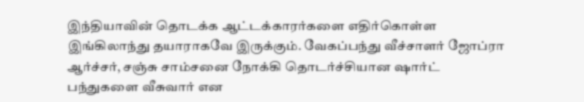இந்தியாவின் தொடக்க ஆட்டக்காரர்களை எதிர்கொள்ள இங்கிலாந்து தயாராகவே இருக்கும். வேகப்பந்து வீச்சாளர் ஜோப்ரா ஆர்ச்சர், சஞ்சு சாம்சனை நோக்கி தொடர்ச்சியான ஷார்ட் பந்துகளை வீசுவார் என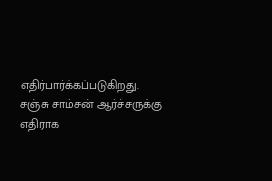எதிர்பார்க்கப்படுகிறது. சஞ்சு சாம்சன் ஆர்ச்சருக்கு எதிராக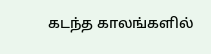கடந்த காலங்களில்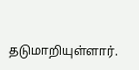தடுமாறியுள்ளார்.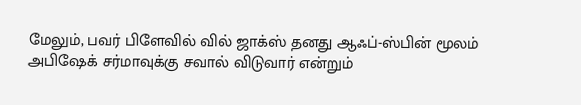மேலும், பவர் பிளேவில் வில் ஜாக்ஸ் தனது ஆஃப்-ஸ்பின் மூலம் அபிஷேக் சர்மாவுக்கு சவால் விடுவார் என்றும்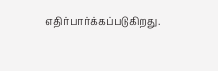எதிர்பார்க்கப்படுகிறது.